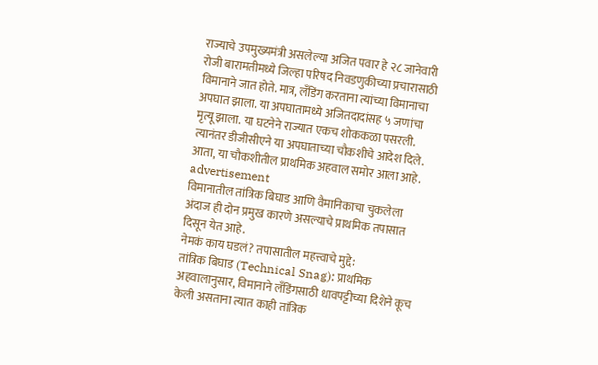राज्याचे उपमुख्यमंत्री असलेल्या अजित पवार हे २८ जानेवारी रोजी बारामतीमध्ये जिल्हा परिषद निवडणुकीच्या प्रचारासाठी विमानाने जात होते. मात्र, लँडिंग करताना त्यांच्या विमानाचा अपघात झाला. या अपघातामध्ये अजितदादांसह ५ जणांचा मृत्यू झाला. या घटनेने राज्यात एकच शोककळा पसरली. त्यानंतर डीजीसीएने या अपघाताच्या चौकशीचे आदेश दिले. आता, या चौकशीतील प्राथमिक अहवाल समोर आला आहे.
advertisement
विमानातील तांत्रिक बिघाड आणि वैमानिकाचा चुकलेला अंदाज ही दोन प्रमुख कारणे असल्याचे प्राथमिक तपासात दिसून येत आहे.
नेमकं काय घडलं? तपासातील महत्त्वाचे मुद्दे:
तांत्रिक बिघाड (Technical Snag): प्राथमिक अहवालानुसार, विमानाने लँडिंगसाठी धावपट्टीच्या दिशेने कूच केली असताना त्यात काही तांत्रिक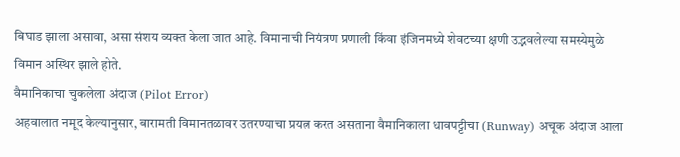बिघाड झाला असावा, असा संशय व्यक्त केला जात आहे. विमानाची नियंत्रण प्रणाली किंवा इंजिनमध्ये शेवटच्या क्षणी उद्भवलेल्या समस्येमुळे विमान अस्थिर झाले होते.
वैमानिकाचा चुकलेला अंदाज (Pilot Error)
अहवालात नमूद केल्यानुसार, बारामती विमानतळावर उतरण्याचा प्रयत्न करत असताना वैमानिकाला धावपट्टीचा (Runway) अचूक अंदाज आला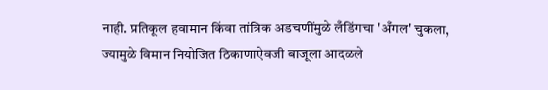नाही. प्रतिकूल हवामान किंवा तांत्रिक अडचणींमुळे लँडिंगचा 'अँगल' चुकला, ज्यामुळे विमान नियोजित ठिकाणाऐवजी बाजूला आदळले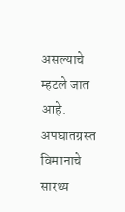असल्याचे म्हटले जात आहे.
अपघातग्रस्त विमानाचे सारथ्य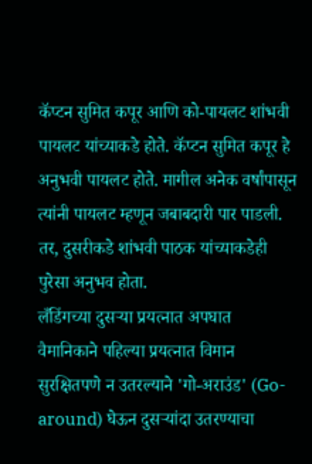कॅप्टन सुमित कपूर आणि को-पायलट शांभवी पायलट यांच्याकडे होते. कॅप्टन सुमित कपूर हे अनुभवी पायलट होते. मागील अनेक वर्षांपासून त्यांनी पायलट म्हणून जबाबदारी पार पाडली. तर, दुसरीकडे शांभवी पाठक यांच्याकडेही पुरेसा अनुभव होता.
लँडिंगच्या दुसऱ्या प्रयत्नात अपघात
वैमानिकाने पहिल्या प्रयत्नात विमान सुरक्षितपणे न उतरल्याने 'गो-अराउंड' (Go-around) घेऊन दुसऱ्यांदा उतरण्याचा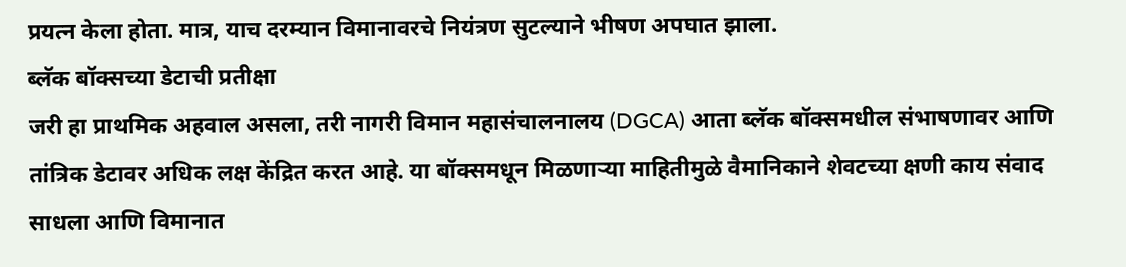प्रयत्न केला होता. मात्र, याच दरम्यान विमानावरचे नियंत्रण सुटल्याने भीषण अपघात झाला.
ब्लॅक बॉक्सच्या डेटाची प्रतीक्षा
जरी हा प्राथमिक अहवाल असला, तरी नागरी विमान महासंचालनालय (DGCA) आता ब्लॅक बॉक्समधील संभाषणावर आणि तांत्रिक डेटावर अधिक लक्ष केंद्रित करत आहे. या बॉक्समधून मिळणाऱ्या माहितीमुळे वैमानिकाने शेवटच्या क्षणी काय संवाद साधला आणि विमानात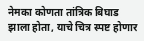नेमका कोणता तांत्रिक बिघाड झाला होता, याचे चित्र स्पष्ट होणार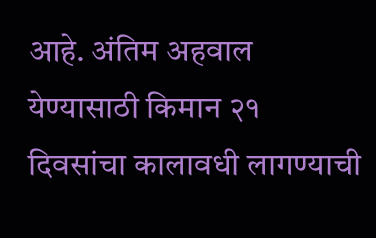आहे. अंतिम अहवाल येण्यासाठी किमान २१ दिवसांचा कालावधी लागण्याची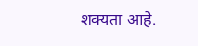शक्यता आहे.